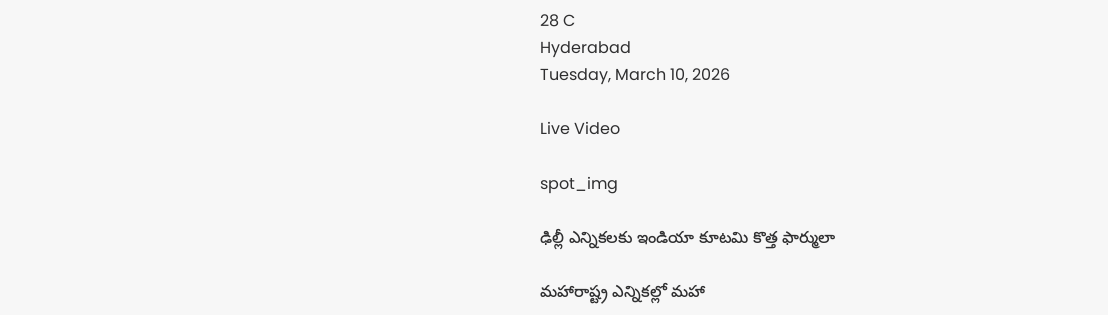28 C
Hyderabad
Tuesday, March 10, 2026

Live Video

spot_img

ఢిల్లీ ఎన్నికలకు ఇండియా కూటమి కొత్త ఫార్ములా

మహారాష్ట్ర ఎన్నికల్లో మహా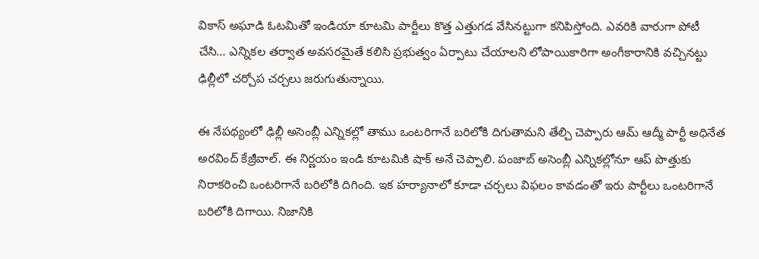వికాస్ అఘాడి ఓటమితో ఇండియా కూటమి పార్టీలు కొత్త ఎత్తుగడ వేసినట్టుగా కనిపిస్తోంది. ఎవరికి వారుగా పోటీ చేసి… ఎన్నికల తర్వాత అవసరమైతే కలిసి ప్రభుత్వం ఏర్పాటు చేయాలని లోపాయికారిగా అంగీకారానికి వచ్చినట్టు ఢిల్లీలో చర్చోప చర్చలు జరుగుతున్నాయి.

ఈ నేపథ్యంలో ఢిల్లీ అసెంబ్లీ ఎన్నికల్లో తాము ఒంటరిగానే బరిలోకి దిగుతామని తేల్చి చెప్పారు ఆమ్ ఆద్మీ పార్టీ అధినేత అరవింద్ కేజ్రీవాల్. ఈ నిర్ణయం ఇండి కూటమికి షాక్ అనే చెప్పాలి. పంజాబ్‌ అసెంబ్లీ ఎన్నికల్లోనూ ఆప్‌ పొత్తుకు నిరాకరించి ఒంటరిగానే బరిలోకి దిగింది. ఇక హర్యానాలో కూడా చర్చలు విఫలం కావడంతో ఇరు పార్టీలు ఒంటరిగానే బరిలోకి దిగాయి. నిజానికి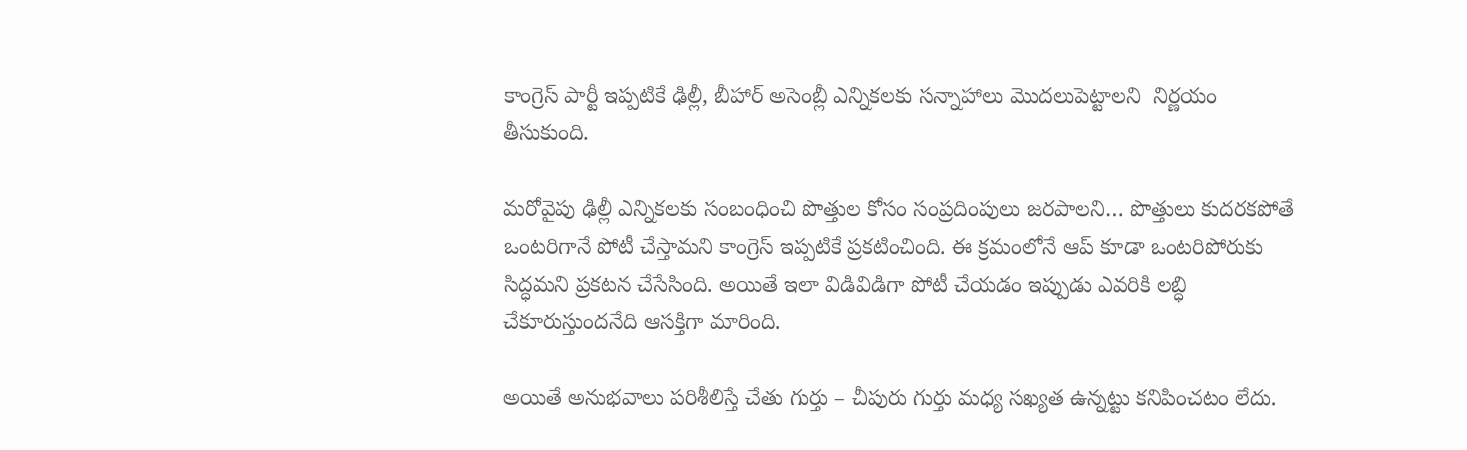కాంగ్రెస్‌ పార్టీ ఇప్పటికే ఢిల్లీ, బీహార్‌ అసెంబ్లీ ఎన్నికలకు సన్నాహాలు మొదలుపెట్టాలని  నిర్ణయం తీసుకుంది.

మరోవైపు ఢిల్లీ ఎన్నికలకు సంబంధించి పొత్తుల కోసం సంప్రదింపులు జరపాలని… పొత్తులు కుదరకపోతే ఒంటరిగానే పోటీ చేస్తామని కాంగ్రెస్‌ ఇప్పటికే ప్రకటించింది. ఈ క్రమంలోనే ఆప్‌ కూడా ఒంటరిపోరుకు సిద్ధమని ప్రకటన చేసేసింది. అయితే ఇలా విడివిడిగా పోటీ చేయడం ఇప్పుడు ఎవరికి లబ్ధి చేకూరుస్తుందనేది ఆసక్తిగా మారింది.

అయితే అనుభవాలు పరిశీలిస్తే చేతు గుర్తు – చీపురు గుర్తు మధ్య సఖ్యత ఉన్నట్టు కనిపించటం లేదు.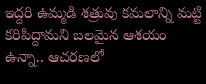ఇద్దరి ఉమ్మడి శత్రువు కమలాన్ని మట్టి కరిపిద్దామని బలమైన ఆశయం ఉన్నా.. ఆచరణలో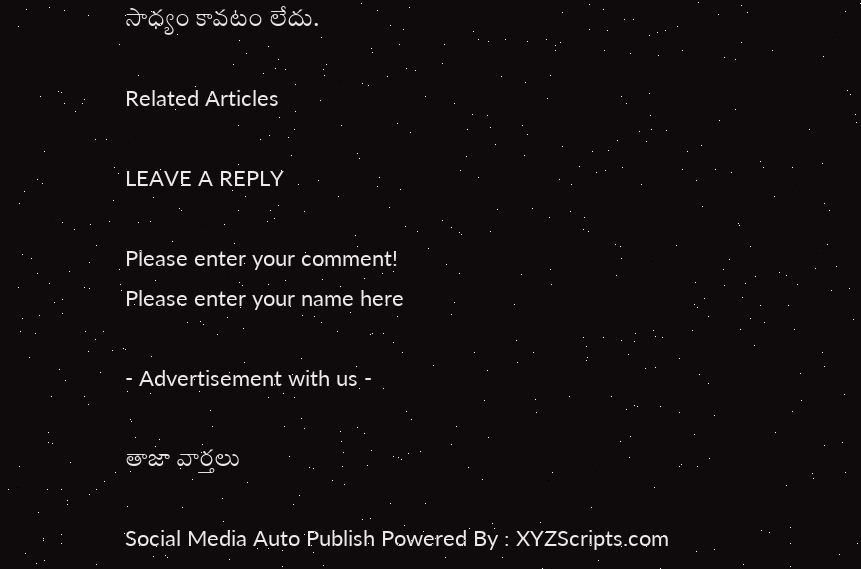సాధ్యం కావటం లేదు.

Related Articles

LEAVE A REPLY

Please enter your comment!
Please enter your name here

- Advertisement with us -

తాజా వార్తలు

Social Media Auto Publish Powered By : XYZScripts.com